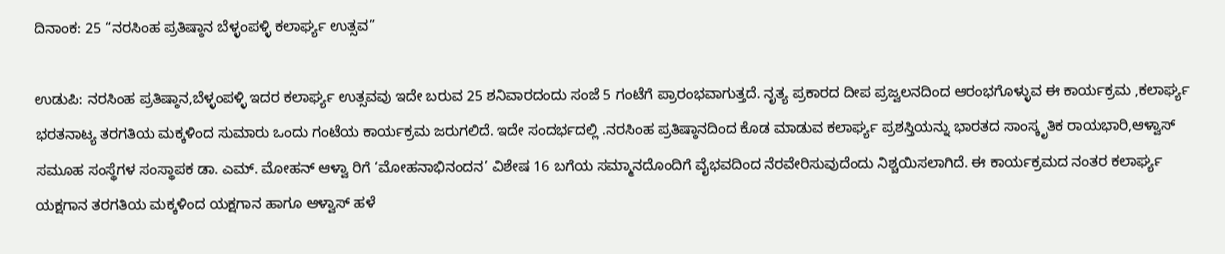ದಿನಾಂಕ: 25 “ನರಸಿಂಹ ಪ್ರತಿಷ್ಠಾನ‌ ಬೆಳ್ಳಂಪಳ್ಳಿ ಕಲಾರ್ಘ್ಯ ಉತ್ಸವ”

ಉಡುಪಿ: ನರಸಿಂಹ ಪ್ರತಿಷ್ಠಾನ‌,ಬೆಳ್ಳಂಪಳ್ಳಿ ಇದರ ಕಲಾರ್ಘ್ಯ ಉತ್ಸವವು ಇದೇ ಬರುವ 25 ಶನಿವಾರದಂದು ಸಂಜೆ 5 ಗಂಟೆಗೆ ಪ್ರಾರಂಭವಾಗುತ್ತದೆ. ನೃತ್ಯ ಪ್ರಕಾರದ ದೀಪ ಪ್ರಜ್ವಲನದಿಂದ ಆರಂಭಗೊಳ್ಳುವ ಈ ಕಾರ್ಯಕ್ರಮ ,ಕಲಾರ್ಘ್ಯ ಭರತನಾಟ್ಯ ತರಗತಿಯ ಮಕ್ಕಳಿಂದ ಸುಮಾರು ಒಂದು ಗಂಟೆಯ ಕಾರ್ಯಕ್ರಮ ಜರುಗಲಿದೆ. ಇದೇ ಸಂದರ್ಭದಲ್ಲಿ .ನರಸಿಂಹ ಪ್ರತಿಷ್ಠಾನದಿಂದ ಕೊಡ ಮಾಡುವ ಕಲಾರ್ಘ್ಯ ಪ್ರಶಸ್ತಿಯನ್ನು ಭಾರತದ ಸಾಂಸ್ಕೃತಿಕ‌ ರಾಯಭಾರಿ,ಆಳ್ವಾಸ್ ಸಮೂಹ ಸಂಸ್ಥೆಗಳ ಸಂಸ್ಥಾಪಕ ಡಾ. ಎಮ್. ಮೋಹನ್ ಆಳ್ವಾ ರಿಗೆ ‘ಮೋಹನಾಭಿನಂದನ’ ವಿಶೇಷ 16 ಬಗೆಯ ಸಮ್ಮಾನದೊಂದಿಗೆ ವೈಭವದಿಂದ ನೆರವೇರಿಸುವುದೆಂದು ನಿಶ್ಚಯಿಸಲಾಗಿದೆ. ಈ ಕಾರ್ಯಕ್ರಮದ ನಂತರ ಕಲಾರ್ಘ್ಯ ಯಕ್ಷಗಾನ ತರಗತಿಯ ಮಕ್ಕಳಿಂದ ಯಕ್ಷಗಾನ ಹಾಗೂ ಆಳ್ವಾಸ್ ಹಳೆ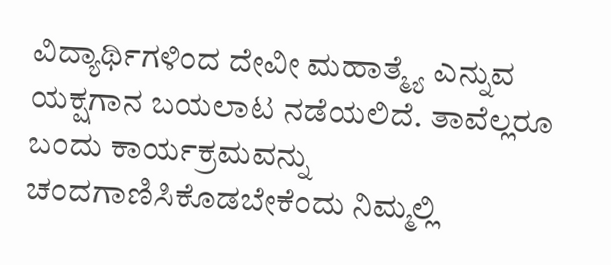ವಿದ್ಯಾರ್ಥಿಗಳಿಂದ ದೇವೀ ಮಹಾತ್ಮ್ಯೆ ಎನ್ನುವ ಯಕ್ಷಗಾನ ಬಯಲಾಟ ನಡೆಯಲಿದೆ. ತಾವೆಲ್ಲರೂ ಬಂದು ಕಾರ್ಯಕ್ರಮವನ್ನು ಚಂದಗಾಣಿಸಿಕೊಡಬೇಕೆಂದು ನಿಮ್ಮಲ್ಲಿ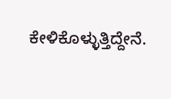ಕೇಳಿಕೊಳ್ಳುತ್ತಿದ್ದೇನೆ.